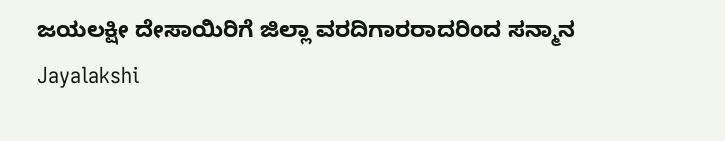ಜಯಲಕ್ಷೀ ದೇಸಾಯಿರಿಗೆ ಜಿಲ್ಲಾ ವರದಿಗಾರರಾದರಿಂದ ಸನ್ಮಾನ
Jayalakshi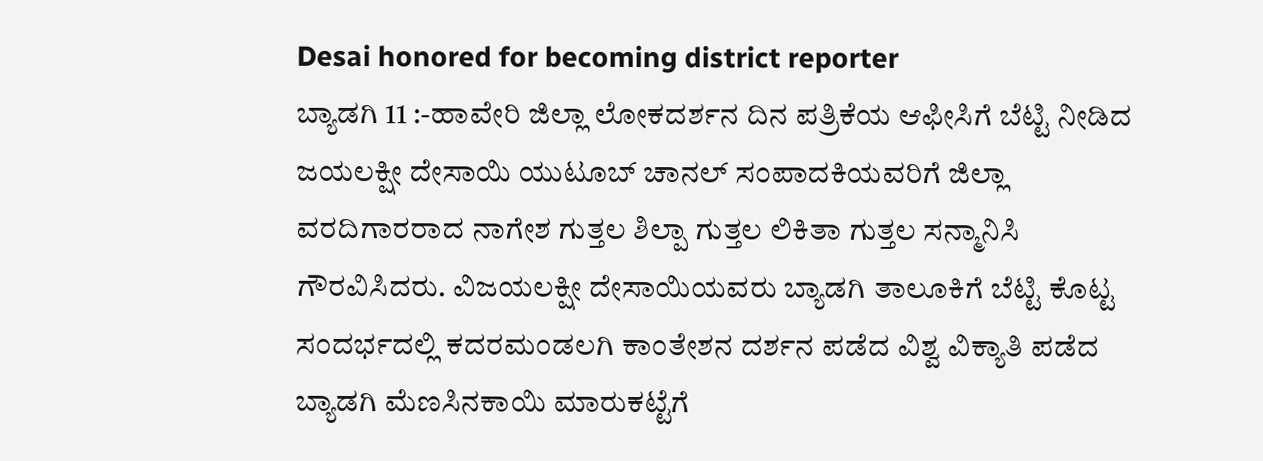Desai honored for becoming district reporter
ಬ್ಯಾಡಗಿ 11 :-ಹಾವೇರಿ ಜಿಲ್ಲಾ ಲೋಕದರ್ಶನ ದಿನ ಪತ್ರಿಕೆಯ ಆಫೀಸಿಗೆ ಬೆಟ್ಟಿ ನೀಡಿದ ಜಯಲಕ್ಷೀ ದೇಸಾಯಿ ಯುಟೂಬ್ ಚಾನಲ್ ಸಂಪಾದಕಿಯವರಿಗೆ ಜಿಲ್ಲಾ ವರದಿಗಾರರಾದ ನಾಗೇಶ ಗುತ್ತಲ ಶಿಲ್ಪಾ ಗುತ್ತಲ ಲಿಕಿತಾ ಗುತ್ತಲ ಸನ್ಮಾನಿಸಿ ಗೌರವಿಸಿದರು. ವಿಜಯಲಕ್ಷೀ ದೇಸಾಯಿಯವರು ಬ್ಯಾಡಗಿ ತಾಲೂಕಿಗೆ ಬೆಟ್ಟಿ ಕೊಟ್ಟ ಸಂದರ್ಭದಲ್ಲಿ ಕದರಮಂಡಲಗಿ ಕಾಂತೇಶನ ದರ್ಶನ ಪಡೆದ ವಿಶ್ವ ವಿಕ್ಯಾತಿ ಪಡೆದ ಬ್ಯಾಡಗಿ ಮೆಣಸಿನಕಾಯಿ ಮಾರುಕಟ್ಟೆಗೆ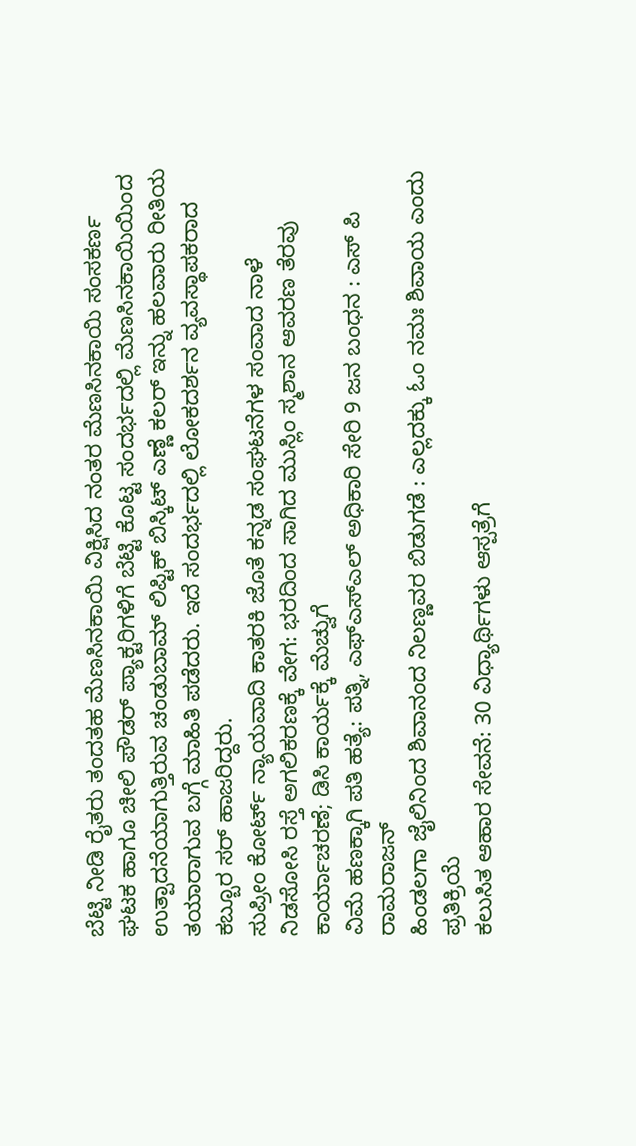ಬೆಟ್ಟಿ ನೀಡಿ ರೈತರು ತಂದತಹ ಮೆಣಸಿನಕಾಯಿ ವಿಕ್ಷಿಸಿದ ನಂತರ ಮೆಣಸಿನಕಾಯಿ ಸಂಸಕರ್ಣ ಘಟಕ ಹಾಗೂ ಚೀಲಿ ಪೌಡರ್ ಪ್ಯಾಕ್ಟರಿಗಳಿಗೆ ಬೆಟ್ಟಿ ಕೊಟ್ಟ ಸಂದರ್ಭದಲ್ಲಿ ಮೆಣಸಿನಕಾಯಿಯಿಂದ ಉತ್ಪಾದನೆಯಾಗುತ್ತಿರುವ ಚಂಡುಬಾಮ್ ಲಿಪ್ಟಿಕ್ ಬಿಸ್ಕಿಟ್ ಎಣ್ಣೆ ಕಲರ್ ಇನ್ನು ಹಲವಾರು ರೀತಿಯ ತಯಾರಾಗುವ ಬಗ್ಗೆ ಮಾಹಿತಿ ಪಡೆದರು. ಇದೆ ಸಂದರ್ಭದಲ್ಲಿ ಲೋಕದರ್ಶನ ವ್ಯವಸ್ಥಾಪಕರಾದ ಕಬ್ಬೂರ ಸರ್ ಹಾಜರಿದ್ದರು.
ಸುಪ್ರೀಂ ಕೋರ್ಟ್ ನ್ಯಾಯವಾದಿ ಕಾತರಕಿ ಜೊತೆ ಕನ್ನಡ ಸಂಘಟನೆಗಳ ಸಂವಾದ ನಾಳೆ
ನಿಡಸೋಸಿ ರಸ್ತೆ ಅಗಲಿಕರಣಕ್ಕೆ ವೇಗ: ಭರದಿಂದ ಸಾಗಿದ ಮುಸ್ಲಿಂ ಸ್ಮಶಾನ ಆವರಣ ತೆರವು ಕಾರ್ಯಾಚರಣೆ; ಡಿಸಿ ಕಾರ್ಯಕ್ಕೆ ಮೆಚ್ವುಗೆ
ವಿಮೆ ಹಣಕ್ಕಾಗಿ ಪತಿ ಹತ್ಯೆ: ಪತ್ನಿ, ಎಫ್ಎಸ್ಎಲ್ ಅಧಿಕಾರಿ ಸೇರಿ 9 ಜನ ಬಂಧನ : ಎಸ್ ಪಿ ರಾಮರಾಜನ್
ಹಿಂಡಲಗಾ ಜೈಲಿನಿಂದ ಶಿವಾನಂದ ನಿಲಣ್ಣವರ ಬಿಡುಗಡೆ : ಎಲ್ಲದಕ್ಕು ಓಂ ನಮಃ ಶಿವಾಯ ಎಂದು ಪ್ರತಿಕ್ರಿಯೆ
ಕಲುಸಿತ ಆಹಾರ ಸೇವನೆ: 30 ವಿಧ್ಯಾರ್ಥಿಗಳು ಆಸ್ಪತ್ರೆಗೆ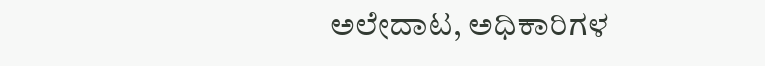ಅಲೇದಾಟ, ಅಧಿಕಾರಿಗಳ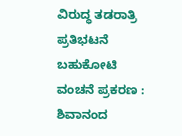ವಿರುದ್ಧ ತಡರಾತ್ರಿ ಪ್ರತಿಭಟನೆ
ಬಹುಕೋಟಿ ವಂಚನೆ ಪ್ರಕರಣ : ಶಿವಾನಂದ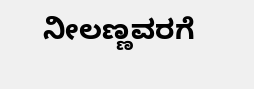ನೀಲಣ್ಣವರಗೆ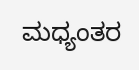ಮಧ್ಯಂತರ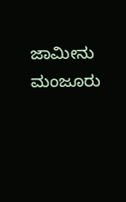ಜಾಮೀನು ಮಂಜೂರು